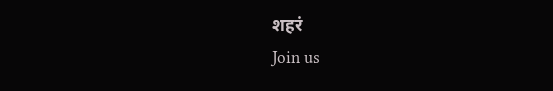शहरं
Join us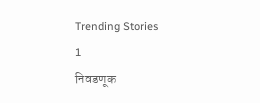Trending Stories
1
निवडणूक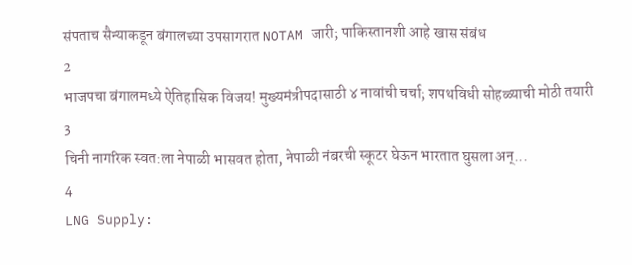संपताच सैन्याकडून बंगालच्या उपसागरात NOTAM जारी; पाकिस्तानशी आहे खास संबंध
2
भाजपचा बंगालमध्ये ऐतिहासिक विजय! मुख्यमंत्रीपदासाठी ४ नावांची चर्चा; शपथविधी सोहळ्याची मोठी तयारी
3
चिनी नागरिक स्वत:ला नेपाळी भासवत होता, नेपाळी नंबरची स्कूटर घेऊन भारतात घुसला अन्...
4
LNG Supply: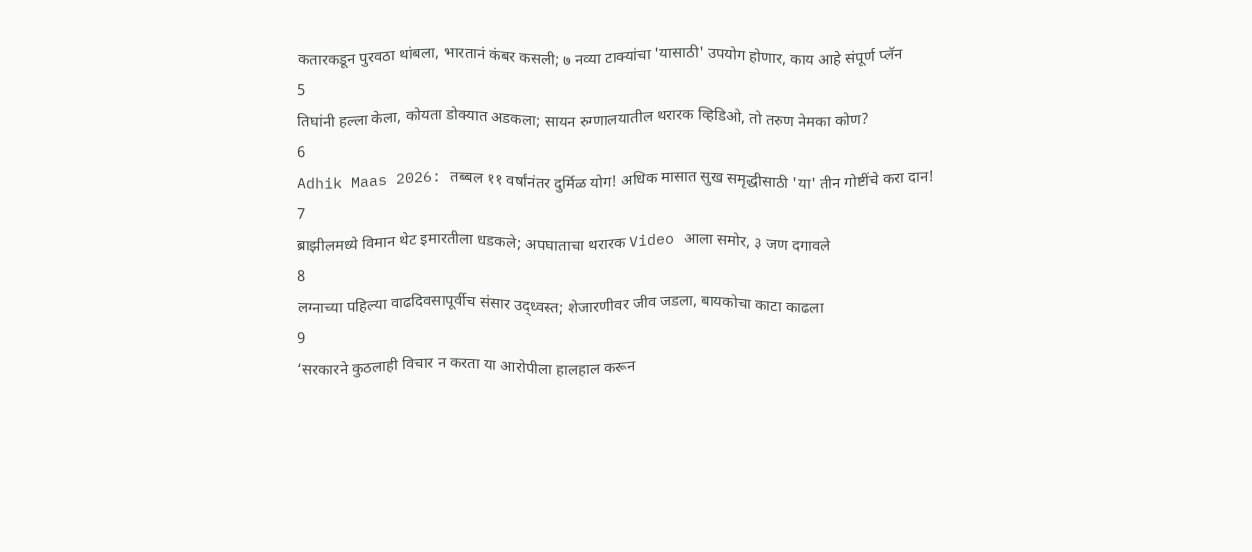कतारकडून पुरवठा थांबला, भारतानं कंबर कसली; ७ नव्या टाक्यांचा 'यासाठी' उपयोग होणार, काय आहे संपूर्ण प्लॅन
5
तिघांनी हल्ला केला, कोयता डोक्यात अडकला; सायन रुग्णालयातील थरारक व्हिडिओ, तो तरुण नेमका कोण?
6
Adhik Maas 2026: तब्बल ११ वर्षांनंतर दुर्मिळ योग! अधिक मासात सुख समृद्धीसाठी 'या' तीन गोष्टींचे करा दान!
7
ब्राझीलमध्ये विमान थेट इमारतीला धडकले; अपघाताचा थरारक Video आला समोर, ३ जण दगावले
8
लग्नाच्या पहिल्या वाढदिवसापूर्वीच संसार उद्ध्वस्त; शेजारणीवर जीव जडला, बायकोचा काटा काढला
9
‘सरकारने कुठलाही विचार न करता या आरोपीला हालहाल करून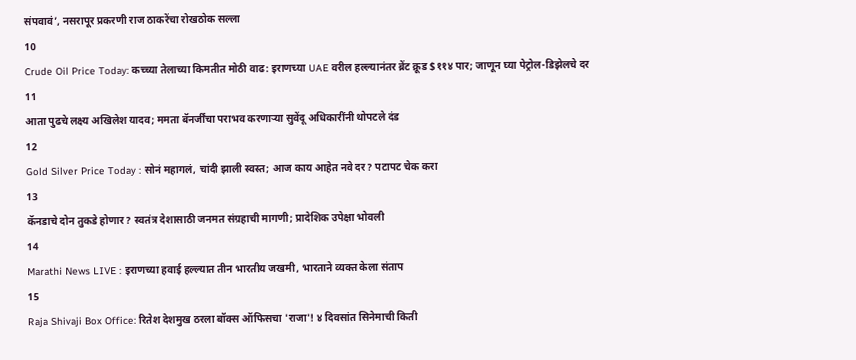संपवावं’, नसरापूर प्रकरणी राज ठाकरेंचा रोखठोक सल्ला
10
Crude Oil Price Today: कच्च्या तेलाच्या किमतीत मोठी वाढ: इराणच्या UAE वरील हल्ल्यानंतर ब्रेंट क्रूड $११४ पार; जाणून घ्या पेट्रोल-डिझेलचे दर
11
आता पुढचे लक्ष्य अखिलेश यादव; ममता बॅनर्जींचा पराभव करणाऱ्या सुवेंदू अधिकारींनी थोपटले दंड
12
Gold Silver Price Today : सोनं महागलं, चांदी झाली स्वस्त; आज काय आहेत नवे दर? पटापट चेक करा
13
कॅनडाचे दोन तुकडे होणार? स्वतंत्र देशासाठी जनमत संग्रहाची मागणी; प्रादेशिक उपेक्षा भोवली
14
Marathi News LIVE : इराणच्या हवाई हल्ल्यात तीन भारतीय जखमी, भारताने व्यक्त केला संताप
15
Raja Shivaji Box Office: रितेश देशमुख ठरला बॉक्स ऑफिसचा 'राजा'! ४ दिवसांत सिनेमाची किती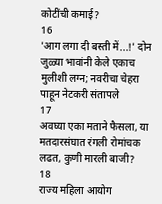कोटींची कमाई?
16
'आग लगा दी बस्ती में...!' दोन जुळ्या भावांनी केले एकाच मुलीशी लग्न; नवरीचा चेहरा पाहून नेटकरी संतापले
17
अवघ्या एका मताने फैसला, या मतदारसंघात रंगली रोमांचक लढत, कुणी मारली बाजी?
18
राज्य महिला आयोग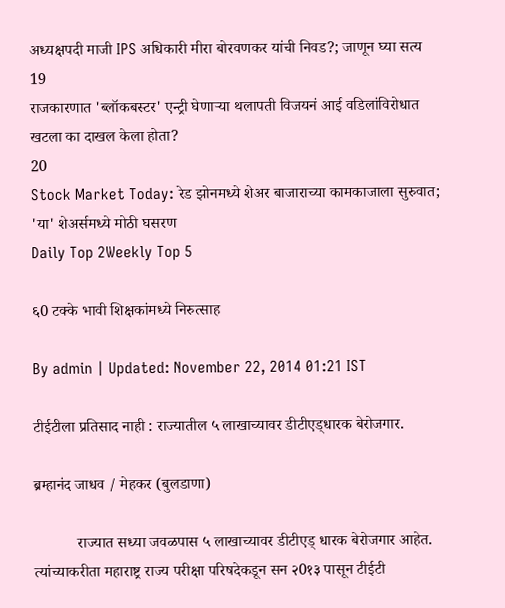अध्यक्षपदी माजी IPS अधिकारी मीरा बोरवणकर यांची निवड?; जाणून घ्या सत्य
19
राजकारणात 'ब्लॉकबस्टर' एन्ट्री घेणाऱ्या थलापती विजयनं आई वडिलांविरोधात खटला का दाखल केला होता?
20
Stock Market Today: रेड झोनमध्ये शेअर बाजाराच्या कामकाजाला सुरुवात; 'या' शेअर्समध्ये मोठी घसरण
Daily Top 2Weekly Top 5

६0 टक्के भावी शिक्षकांमध्ये निरुत्साह

By admin | Updated: November 22, 2014 01:21 IST

टीईटीला प्रतिसाद नाही : राज्यातील ५ लाखाच्यावर डीटीएड्धारक बेरोजगार.

ब्रम्हानंद जाधव / मेहकर (बुलडाणा)

           राज्यात सध्या जवळपास ५ लाखाच्यावर डीटीएड् धारक बेरोजगार आहेत. त्यांच्याकरीता महाराष्ट्र राज्य परीक्षा परिषदेकडून सन २0१३ पासून टीईटी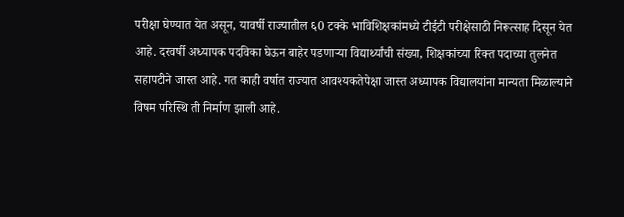परीक्षा घेण्यात येत असून, यावर्षी राज्यातील ६0 टक्के भाविशिक्षकांमध्ये टीईटी परीक्षेसाठी निरूत्साह दिसून येत आहे. दरवर्षी अध्यापक पदविका घेऊन बाहेर पडणार्‍या विद्यार्थ्यांची संख्या, शिक्षकांच्या रिक्त पदाच्या तुलनेत सहापटीने जास्त आहे. गत काही वर्षात राज्यात आवश्यकतेपेक्षा जास्त अध्यापक विद्यालयांना मान्यता मिळाल्याने विषम परिस्थि ती निर्माण झाली आहे.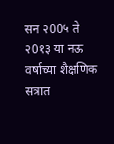सन २00५ ते २0१३ या नऊ वर्षाच्या शैक्षणिक सत्रात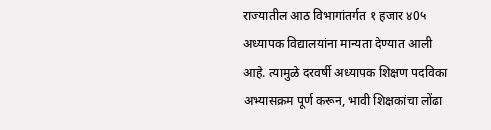राज्यातील आठ विभागांतर्गत १ हजार ४0५ अध्यापक विद्यालयांना मान्यता देण्यात आली आहे. त्यामुळे दरवर्षी अध्यापक शिक्षण पदविका अभ्यासक्रम पूर्ण करून, भावी शिक्षकांचा लोंढा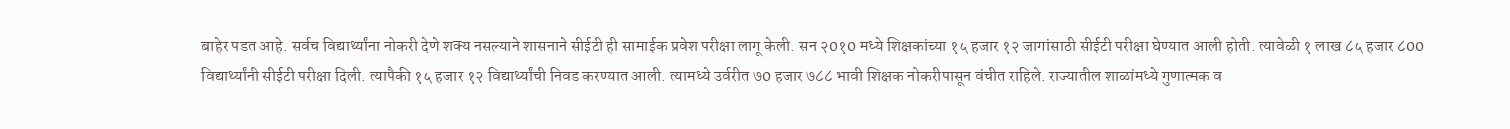बाहेर पडत आहे. सर्वच विद्यार्थ्यांना नोकरी देणे शक्य नसल्याने शासनाने सीईटी ही सामाईक प्रवेश परीक्षा लागू केली. सन २0१0 मध्ये शिक्षकांच्या १५ हजार १२ जागांसाठी सीईटी परीक्षा घेण्यात आली होती. त्यावेळी १ लाख ८५ हजार ८00 विद्यार्थ्यांनी सीईटी परीक्षा दिली. त्यापैकी १५ हजार १२ विद्यार्थ्यांची निवड करण्यात आली. त्यामध्ये उर्वरीत ७0 हजार ७८८ भावी शिक्षक नोकरीपासून वंचीत राहिले. राज्यातील शाळांमध्ये गुणात्मक व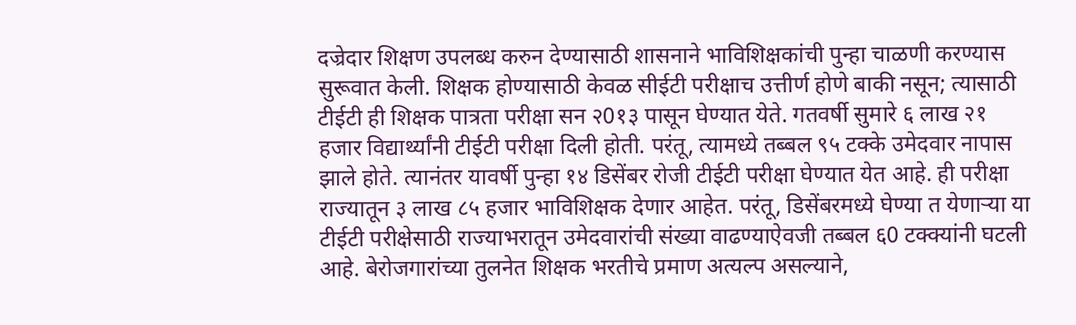दज्रेदार शिक्षण उपलब्ध करुन देण्यासाठी शासनाने भाविशिक्षकांची पुन्हा चाळणी करण्यास सुरूवात केली. शिक्षक होण्यासाठी केवळ सीईटी परीक्षाच उत्तीर्ण होणे बाकी नसून; त्यासाठी टीईटी ही शिक्षक पात्रता परीक्षा सन २0१३ पासून घेण्यात येते. गतवर्षी सुमारे ६ लाख २१ हजार विद्यार्थ्यांनी टीईटी परीक्षा दिली होती. परंतू, त्यामध्ये तब्बल ९५ टक्के उमेदवार नापास झाले होते. त्यानंतर यावर्षी पुन्हा १४ डिसेंबर रोजी टीईटी परीक्षा घेण्यात येत आहे. ही परीक्षा राज्यातून ३ लाख ८५ हजार भाविशिक्षक देणार आहेत. परंतू, डिसेंबरमध्ये घेण्या त येणार्‍या या टीईटी परीक्षेसाठी राज्याभरातून उमेदवारांची संख्या वाढण्याऐवजी तब्बल ६0 टक्क्यांनी घटली आहे. बेरोजगारांच्या तुलनेत शिक्षक भरतीचे प्रमाण अत्यल्प असल्याने,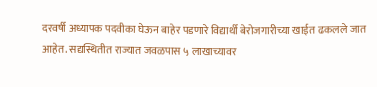दरवर्षी अध्यापक पदवीका घेऊन बाहेर पडणारे विद्यार्थी बेरोजगारीच्या खाईत ढकलले जात आहेत. सद्यस्थितीत राज्यात जवळपास ५ लाखाच्यावर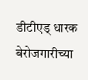डीटीएड् धारक बेरोजगारीच्या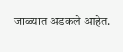जाळ्यात अडकले आहेत.